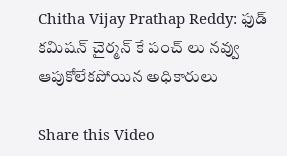Chitha Vijay Prathap Reddy: ఫుడ్ కమిషన్ చైర్మన్ కే పంచ్ లు నవ్వు ఆపుకోలేకపోయిన అధికారులు

Share this Video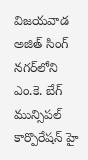విజయవాడ అజిత్ సింగ్ నగర్‌లోని ఎం.కె. బేగ్ మున్సిపల్ కార్పొరేషన్ హై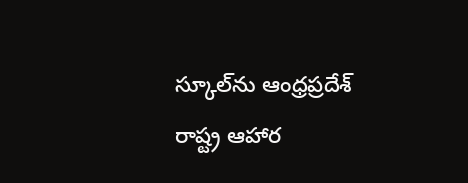స్కూల్‌ను ఆంధ్రప్రదేశ్ రాష్ట్ర ఆహార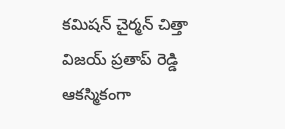కమిషన్ చైర్మన్ చిత్తా విజయ్ ప్రతాప్ రెడ్డి ఆకస్మికంగా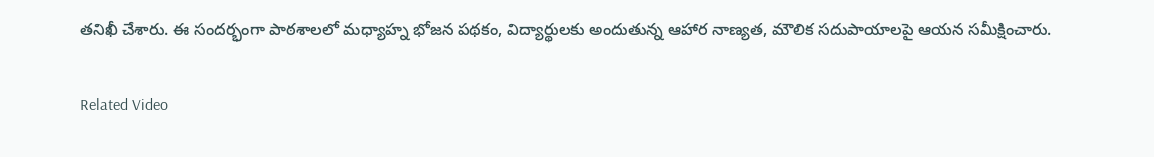తనిఖీ చేశారు. ఈ సందర్భంగా పాఠశాలలో మధ్యాహ్న భోజన పథకం, విద్యార్థులకు అందుతున్న ఆహార నాణ్యత, మౌలిక సదుపాయాలపై ఆయన సమీక్షించారు.

Related Video